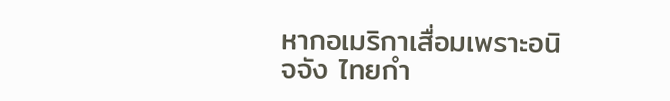หากอเมริกาเสื่อมเพราะอนิจจัง ไทยกำ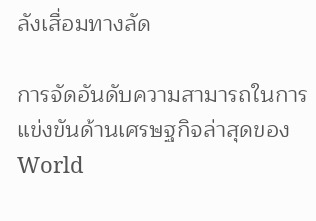ลังเสื่อมทางลัด

การจัดอันดับความสามารถในการแข่งขันด้านเศรษฐกิจล่าสุดของ World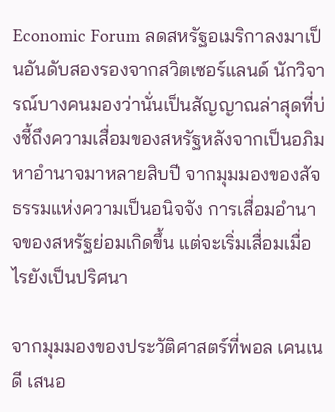Economic Forum ลดสหรัฐอเมริกาลงมาเป็นอันดับสองรองจากสวิตเซอร์แลนด์ นักวิจารณ์บางคนมองว่านั่นเป็นสัญญาณล่าสุดที่บ่งชี้ถึงความเสื่อมของสหรัฐหลังจากเป็นอภิมหาอำนาจมาหลายสิบปี จากมุมมองของสัจธรรมแห่งความเป็นอนิจจัง การเสื่อมอำนาจของสหรัฐย่อมเกิดขึ้น แต่จะเริ่มเสื่อมเมื่อไรยังเป็นปริศนา

จากมุมมองของประวัติศาสตร์ที่พอล เคนเนดี เสนอ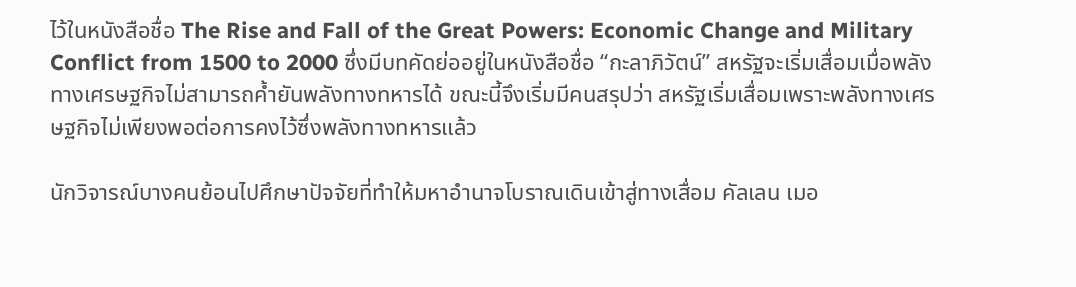ไว้ในหนังสือชื่อ The Rise and Fall of the Great Powers: Economic Change and Military Conflict from 1500 to 2000 ซึ่งมีบทคัดย่ออยู่ในหนังสือชื่อ “กะลาภิวัตน์” สหรัฐจะเริ่มเสื่อมเมื่อพลังทางเศรษฐกิจไม่สามารถค้ำยันพลังทางทหารได้ ขณะนี้จึงเริ่มมีคนสรุปว่า สหรัฐเริ่มเสื่อมเพราะพลังทางเศรษฐกิจไม่เพียงพอต่อการคงไว้ซึ่งพลังทางทหารแล้ว

นักวิจารณ์บางคนย้อนไปศึกษาปัจจัยที่ทำให้มหาอำนาจโบราณเดินเข้าสู่ทางเสื่อม คัลเลน เมอ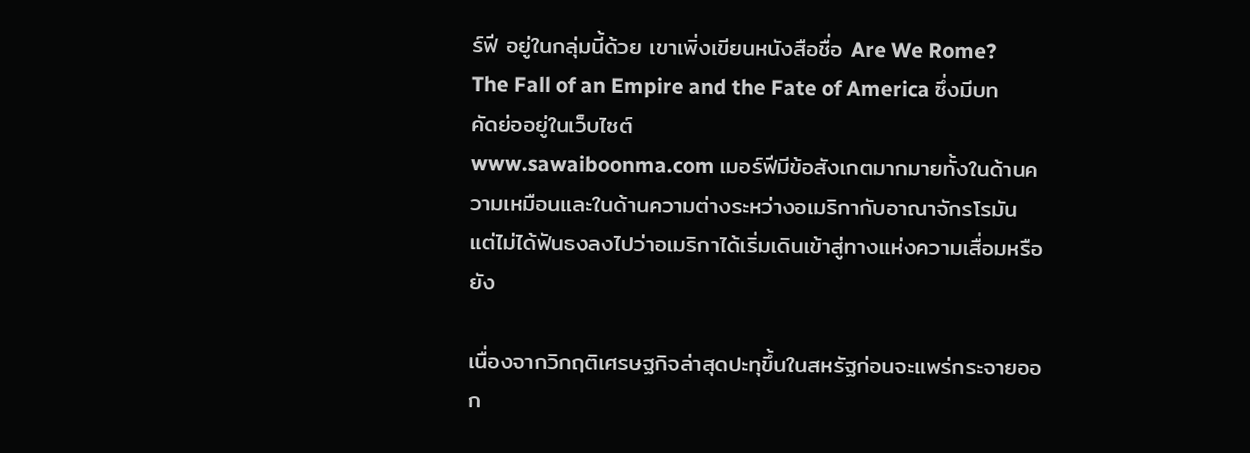ร์ฟี อยู่ในกลุ่มนี้ด้วย เขาเพิ่งเขียนหนังสือชื่อ Are We Rome? The Fall of an Empire and the Fate of America ซึ่งมีบทคัดย่ออยู่ในเว็บไซต์
www.sawaiboonma.com เมอร์ฟีมีข้อสังเกตมากมายทั้งในด้านความเหมือนและในด้านความต่างระหว่างอเมริกากับอาณาจักรโรมัน แต่ไม่ได้ฟันธงลงไปว่าอเมริกาได้เริ่มเดินเข้าสู่ทางแห่งความเสื่อมหรือยัง

เนื่องจากวิกฤติเศรษฐกิจล่าสุดปะทุขึ้นในสหรัฐก่อนจะแพร่กระจายออก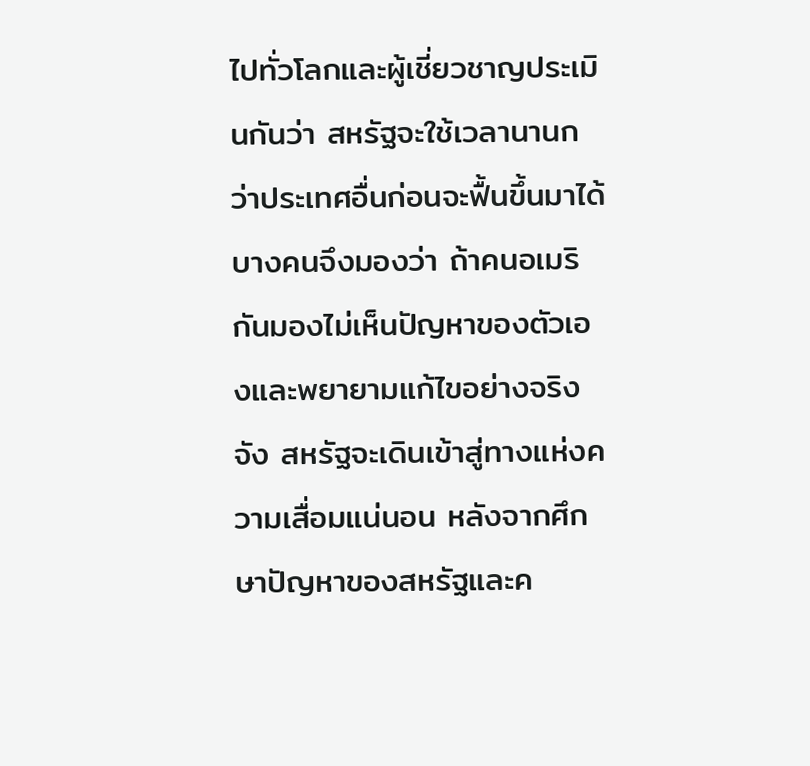ไปทั่วโลกและผู้เชี่ยวชาญประเมินกันว่า สหรัฐจะใช้เวลานานกว่าประเทศอื่นก่อนจะฟื้นขึ้นมาได้ บางคนจึงมองว่า ถ้าคนอเมริกันมองไม่เห็นปัญหาของตัวเองและพยายามแก้ไขอย่างจริงจัง สหรัฐจะเดินเข้าสู่ทางแห่งความเสื่อมแน่นอน หลังจากศึกษาปัญหาของสหรัฐและค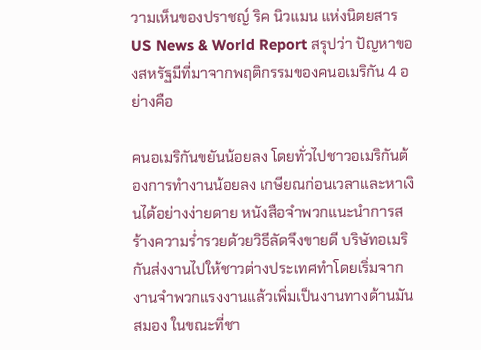วามเห็นของปราชญ์ ริค นิวแมน แห่งนิตยสาร US News & World Report สรุปว่า ปัญหาของสหรัฐมีที่มาจากพฤติกรรมของคนอเมริกัน 4 อย่างคือ

คนอเมริกันขยันน้อยลง โดยทั่วไปชาวอเมริกันต้องการทำงานน้อยลง เกษียณก่อนเวลาและหาเงินได้อย่างง่ายดาย หนังสือจำพวกแนะนำการสร้างความร่ำรวยด้วยวิธีลัดจึงขายดี บริษัทอเมริกันส่งงานไปให้ชาวต่างประเทศทำโดยเริ่มจากงานจำพวกแรงงานแล้วเพิ่มเป็นงานทางด้านมันสมอง ในขณะที่ชา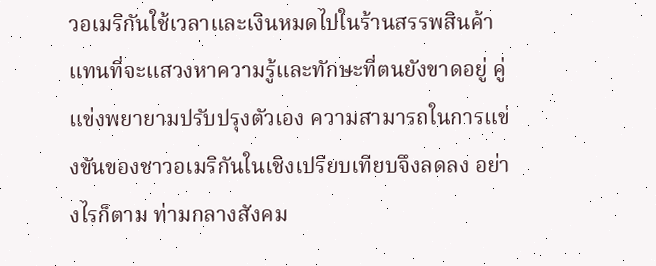วอเมริกันใช้เวลาและเงินหมดไปในร้านสรรพสินค้าแทนที่จะแสวงหาความรู้และทักษะที่ตนยังขาดอยู่ คู่แข่งพยายามปรับปรุงตัวเอง ความสามารถในการแข่งขันของชาวอเมริกันในเชิงเปรียบเทียบจึงลดลง อย่างไรก็ตาม ท่ามกลางสังคม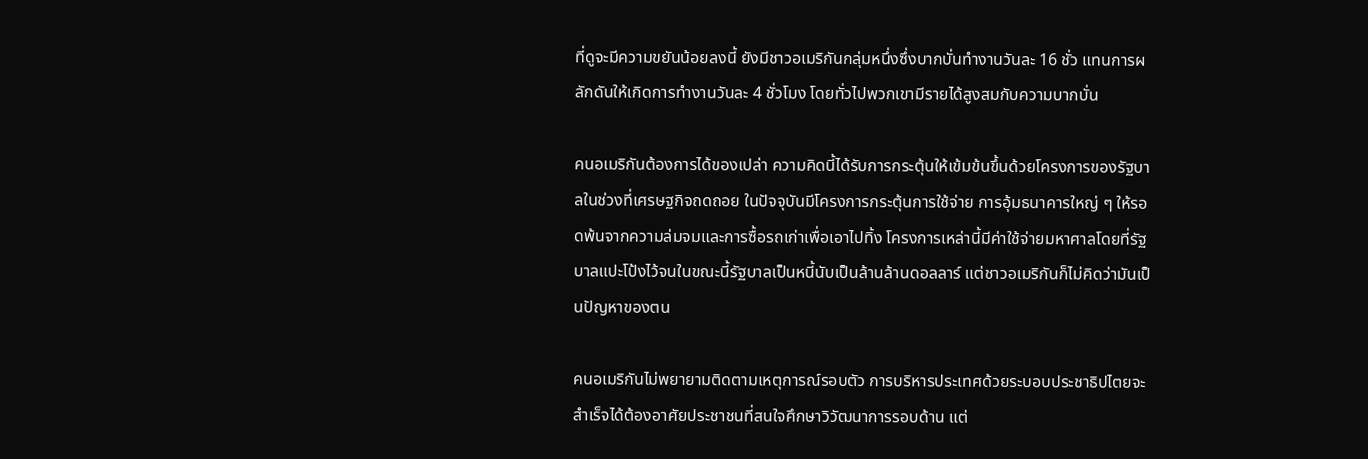ที่ดูจะมีความขยันน้อยลงนี้ ยังมีชาวอเมริกันกลุ่มหนึ่งซึ่งบากบั่นทำงานวันละ 16 ชั่ว แทนการผลักดันให้เกิดการทำงานวันละ 4 ชั่วโมง โดยทั่วไปพวกเขามีรายได้สูงสมกับความบากบั่น

คนอเมริกันต้องการได้ของเปล่า ความคิดนี้ได้รับการกระตุ้นให้เข้มข้นขึ้นด้วยโครงการของรัฐบาลในช่วงที่เศรษฐกิจถดถอย ในปัจจุบันมีโครงการกระตุ้นการใช้จ่าย การอุ้มธนาคารใหญ่ ๆ ให้รอดพ้นจากความล่มจมและการซื้อรถเก่าเพื่อเอาไปทิ้ง โครงการเหล่านี้มีค่าใช้จ่ายมหาศาลโดยที่รัฐบาลแปะโป้งไว้จนในขณะนี้รัฐบาลเป็นหนี้นับเป็นล้านล้านดอลลาร์ แต่ชาวอเมริกันก็ไม่คิดว่ามันเป็นปัญหาของตน

คนอเมริกันไม่พยายามติดตามเหตุการณ์รอบตัว การบริหารประเทศด้วยระบอบประชาธิปไตยจะสำเร็จได้ต้องอาศัยประชาชนที่สนใจศึกษาวิวัฒนาการรอบด้าน แต่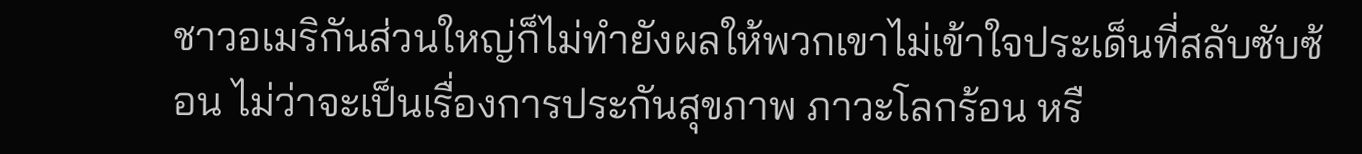ชาวอเมริกันส่วนใหญ่ก็ไม่ทำยังผลให้พวกเขาไม่เข้าใจประเด็นที่สลับซับซ้อน ไม่ว่าจะเป็นเรื่องการประกันสุขภาพ ภาวะโลกร้อน หรื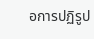อการปฏิรูป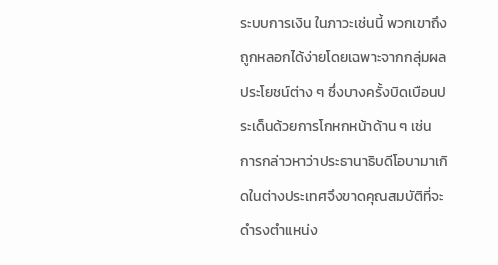ระบบการเงิน ในภาวะเช่นนี้ พวกเขาถึงถูกหลอกได้ง่ายโดยเฉพาะจากกลุ่มผลประโยชน์ต่าง ๆ ซึ่งบางครั้งบิดเบือนประเด็นด้วยการโกหกหน้าด้าน ๆ เช่น การกล่าวหาว่าประธานาธิบดีโอบามาเกิดในต่างประเทศจึงขาดคุณสมบัติที่จะดำรงตำแหน่ง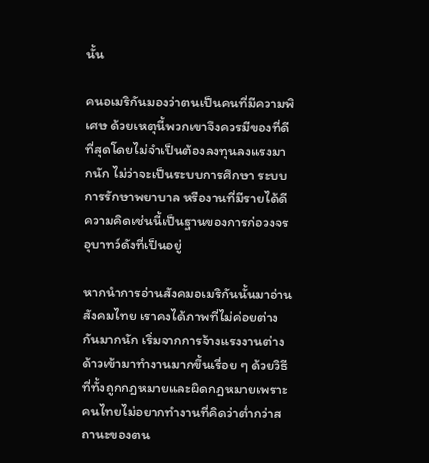นั้น

คนอเมริกันมองว่าตนเป็นคนที่มีความพิเศษ ด้วยเหตุนี้พวกเขาจึงควรมีของที่ดีที่สุดโดยไม่จำเป็นต้องลงทุนลงแรงมากนัก ไม่ว่าจะเป็นระบบการศึกษา ระบบการรักษาพยาบาล หรืองานที่มีรายได้ดี ความคิดเช่นนี้เป็นฐานของการก่อวงจรอุบาทว์ดังที่เป็นอยู่

หากนำการอ่านสังคมอเมริกันนั้นมาอ่านสังคมไทย เราคงได้ภาพที่ไม่ค่อยต่างกันมากนัก เริ่มจากการจ้างแรงงานต่างด้าวเข้ามาทำงานมากขึ้นเรื่อย ๆ ด้วยวิธีที่ทั้งถูกกฎหมายและผิดกฎหมายเพราะคนไทยไม่อยากทำงานที่คิดว่าต่ำกว่าสถานะของตน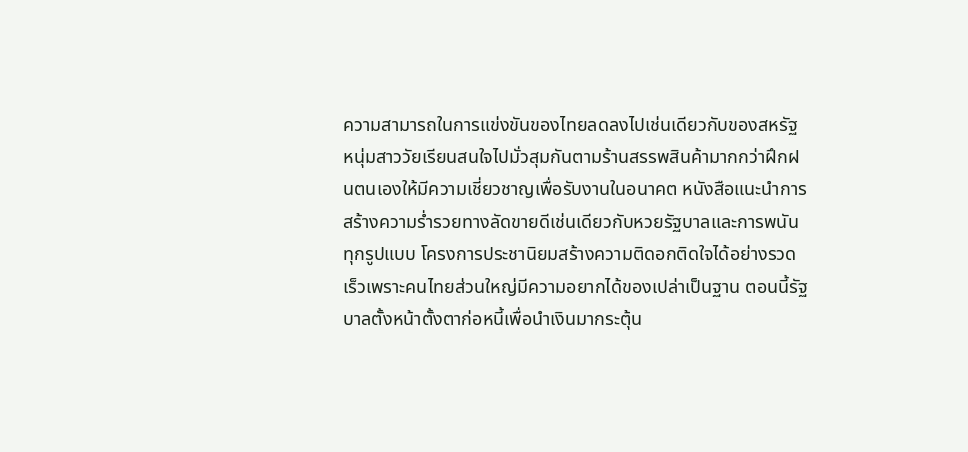ความสามารถในการแข่งขันของไทยลดลงไปเช่นเดียวกับของสหรัฐ หนุ่มสาววัยเรียนสนใจไปมั่วสุมกันตามร้านสรรพสินค้ามากกว่าฝึกฝนตนเองให้มีความเชี่ยวชาญเพื่อรับงานในอนาคต หนังสือแนะนำการสร้างความร่ำรวยทางลัดขายดีเช่นเดียวกับหวยรัฐบาลและการพนันทุกรูปแบบ โครงการประชานิยมสร้างความติดอกติดใจได้อย่างรวดเร็วเพราะคนไทยส่วนใหญ่มีความอยากได้ของเปล่าเป็นฐาน ตอนนี้รัฐบาลตั้งหน้าตั้งตาก่อหนี้เพื่อนำเงินมากระตุ้น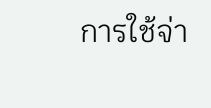การใช้จ่า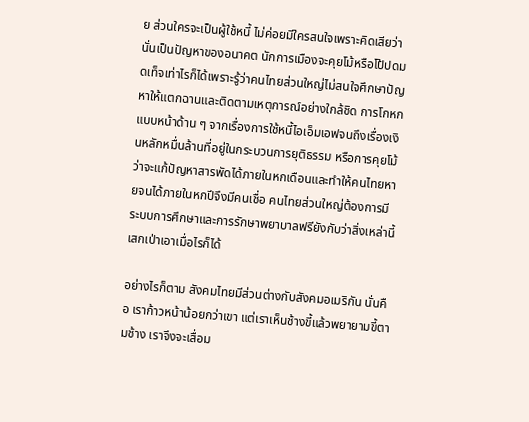ย ส่วนใครจะเป็นผู้ใช้หนี้ ไม่ค่อยมีใครสนใจเพราะคิดเสียว่านั่นเป็นปัญหาของอนาคต นักการเมืองจะคุยโม้หรือโป้ปดมดเท็จเท่าไรก็ได้เพราะรู้ว่าคนไทยส่วนใหญ่ไม่สนใจศึกษาปัญหาให้แตกฉานและติดตามเหตุการณ์อย่างใกล้ชิด การโกหกแบบหน้าด้าน ๆ จากเรื่องการใช้หนี้ไอเอ็มเอฟจนถึงเรื่องเงินหลักหมื่นล้านที่อยู่ในกระบวนการยุติธรรม หรือการคุยโม้ว่าจะแก้ปัญหาสารพัดได้ภายในหกเดือนและทำให้คนไทยหายจนได้ภายในหกปีจึงมีคนเชื่อ คนไทยส่วนใหญ่ต้องการมีระบบการศึกษาและการรักษาพยาบาลฟรียังกับว่าสิ่งเหล่านี้เสกเป่าเอาเมื่อไรก็ได้

อย่างไรก็ตาม สังคมไทยมีส่วนต่างกับสังคมอเมริกัน นั่นคือ เราก้าวหน้าน้อยกว่าเขา แต่เราเห็นช้างขี้แล้วพยายามขี้ตามช้าง เราจึงจะเสื่อม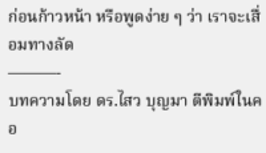ก่อนก้าวหน้า หรือพูดง่าย ๆ ว่า เราจะเสื่อมทางลัด
———-
บทความโดย ดร.ไสว บุญมา ตีพิมพ์ในคอ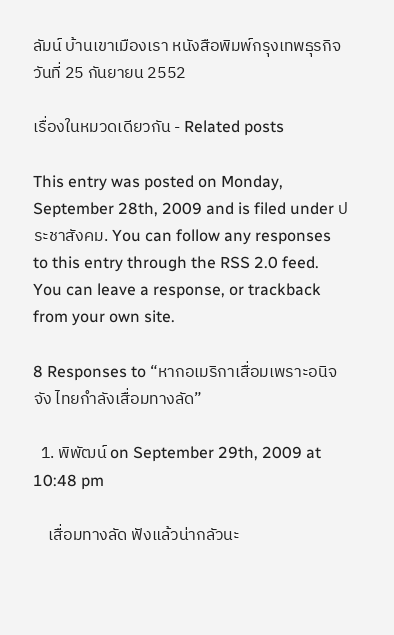ลัมน์ บ้านเขาเมืองเรา หนังสือพิมพ์กรุงเทพธุรกิจ วันที่ 25 กันยายน 2552

เรื่องในหมวดเดียวกัน - Related posts

This entry was posted on Monday, September 28th, 2009 and is filed under ประชาสังคม. You can follow any responses to this entry through the RSS 2.0 feed. You can leave a response, or trackback from your own site.

8 Responses to “หากอเมริกาเสื่อมเพราะอนิจจัง ไทยกำลังเสื่อมทางลัด”

  1. พิพัฒน์ on September 29th, 2009 at 10:48 pm

    เสื่อมทางลัด ฟังแล้วน่ากลัวนะ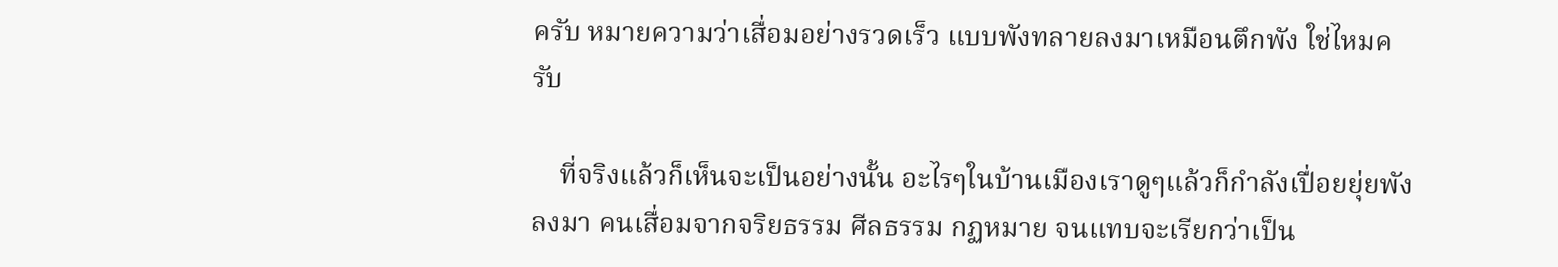ครับ หมายความว่าเสื่อมอย่างรวดเร็ว แบบพังทลายลงมาเหมือนตึกพัง ใช่ไหมครับ

    ที่จริงแล้วก็เห็นจะเป็นอย่างนั้น อะไรๆในบ้านเมืองเราดูๆแล้วก็กำลังเปื่อยยุ่ยพังลงมา คนเสื่อมจากจริยธรรม ศีลธรรม กฏหมาย จนแทบจะเรียกว่าเป็น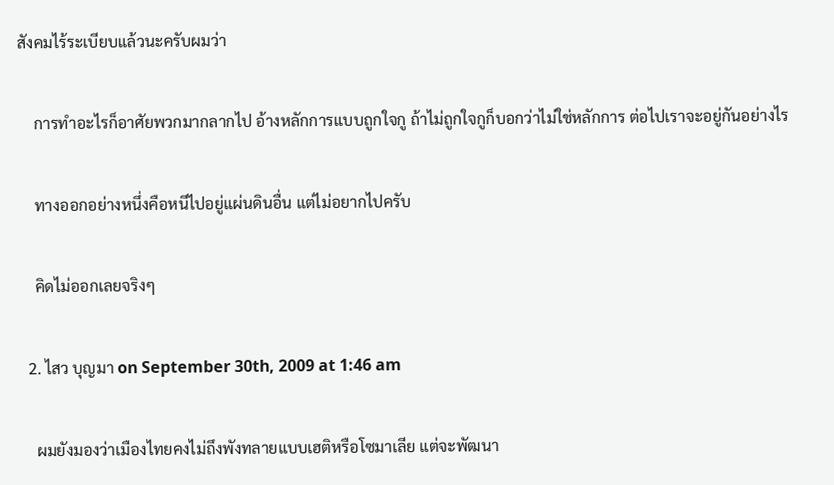สังคมไร้ระเบียบแล้วนะครับผมว่า

    การทำอะไรก็อาศัยพวกมากลากไป อ้างหลักการแบบถูกใจกู ถ้าไม่ถูกใจกูก็บอกว่าไม่ใช่หลักการ ต่อไปเราจะอยู่กันอย่างไร

    ทางออกอย่างหนึ่งคือหนีไปอยู่แผ่นดินอื่น แต่ไม่อยากไปครับ

    คิดไม่ออกเลยจริงๆ

  2. ไสว บุญมา on September 30th, 2009 at 1:46 am

    ผมยังมองว่าเมืองไทยคงไม่ถึงพังทลายแบบเฮติหรือโซมาเลีย แต่จะพัฒนา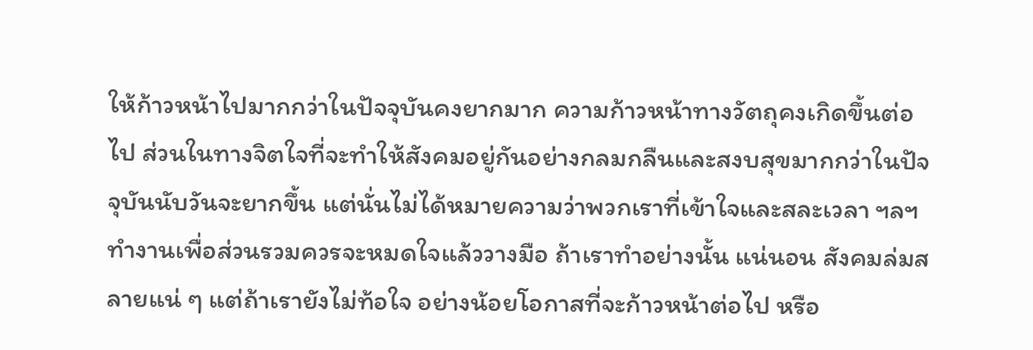ให้ก้าวหน้าไปมากกว่าในปัจจุบันคงยากมาก ความก้าวหน้าทางวัตถุคงเกิดขึ้นต่อไป ส่วนในทางจิตใจที่จะทำให้สังคมอยู่กันอย่างกลมกลืนและสงบสุขมากกว่าในปัจจุบันนับวันจะยากขึ้น แต่นั่นไม่ได้หมายความว่าพวกเราที่เข้าใจและสละเวลา ฯลฯ ทำงานเพื่อส่วนรวมควรจะหมดใจแล้ววางมือ ถ้าเราทำอย่างนั้น แน่นอน สังคมล่มสลายแน่ ๆ แต่ถ้าเรายังไม่ท้อใจ อย่างน้อยโอกาสที่จะก้าวหน้าต่อไป หรือ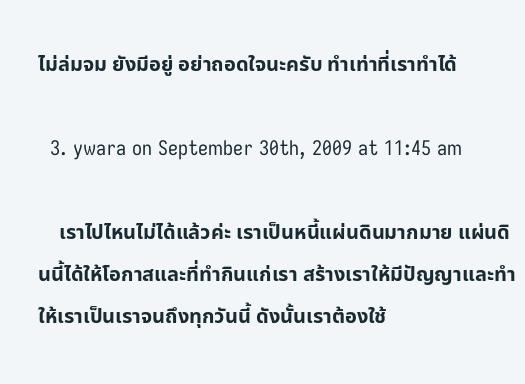ไม่ล่มจม ยังมีอยู่ อย่าถอดใจนะครับ ทำเท่าที่เราทำได้

  3. ywara on September 30th, 2009 at 11:45 am

    เราไปไหนไม่ได้แล้วค่ะ เราเป็นหนี้แผ่นดินมากมาย แผ่นดินนี้ได้ให้โอกาสและที่ทำกินแก่เรา สร้างเราให้มีปัญญาและทำให้เราเป็นเราจนถึงทุกวันนี้ ดังนั้นเราต้องใช้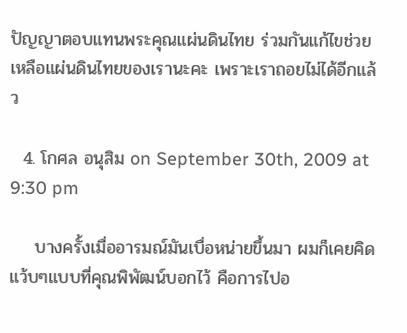ปัญญาตอบแทนพระคุณแผ่นดินไทย ร่วมกันแก้ไขช่วยเหลือแผ่นดินไทยของเรานะคะ เพราะเราถอยไม่ได้อีกแล้ว

  4. โกศล อนุสิม on September 30th, 2009 at 9:30 pm

    บางครั้งเมื่ออารมณ์มันเบื่อหน่ายขึ้นมา ผมก็เคยคิดแว้บๆแบบที่คุณพิพัฒน์บอกไว้ คือการไปอ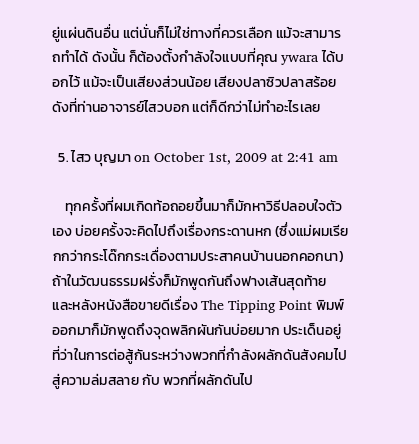ยู่แผ่นดินอื่น แต่นั่นก็ไม่ใช่ทางที่ควรเลือก แม้จะสามารถทำได้ ดังนั้น ก็ต้องตั้งกำลังใจแบบที่คุณ ywara ได้บอกไว้ แม้จะเป็นเสียงส่วนน้อย เสียงปลาซิวปลาสร้อยดังที่ท่านอาจารย์ไสวบอก แต่ก็ดีกว่าไม่ทำอะไรเลย

  5. ไสว บุญมา on October 1st, 2009 at 2:41 am

    ทุกครั้งที่ผมเกิดท้อถอยขึ้นมาก็มักหาวิธีปลอบใจตัวเอง บ่อยครั้งจะคิดไปถึงเรื่องกระดานหก (ซึ่งแม่ผมเรียกกว่ากระโด๊กกระเดื่องตามประสาคนบ้านนอกคอกนา) ถ้าในวัฒนธรรมฝรั่งก็มักพูดกันถึงฟางเส้นสุดท้าย และหลังหนังสือขายดีเรื่อง The Tipping Point พิมพ์ออกมาก็มักพูดถึงจุดพลิกผันกันบ่อยมาก ประเด็นอยู่ที่ว่าในการต่อสู้กันระหว่างพวกที่กำลังผลักดันสังคมไปสู่ความล่มสลาย กับ พวกที่ผลักดันไป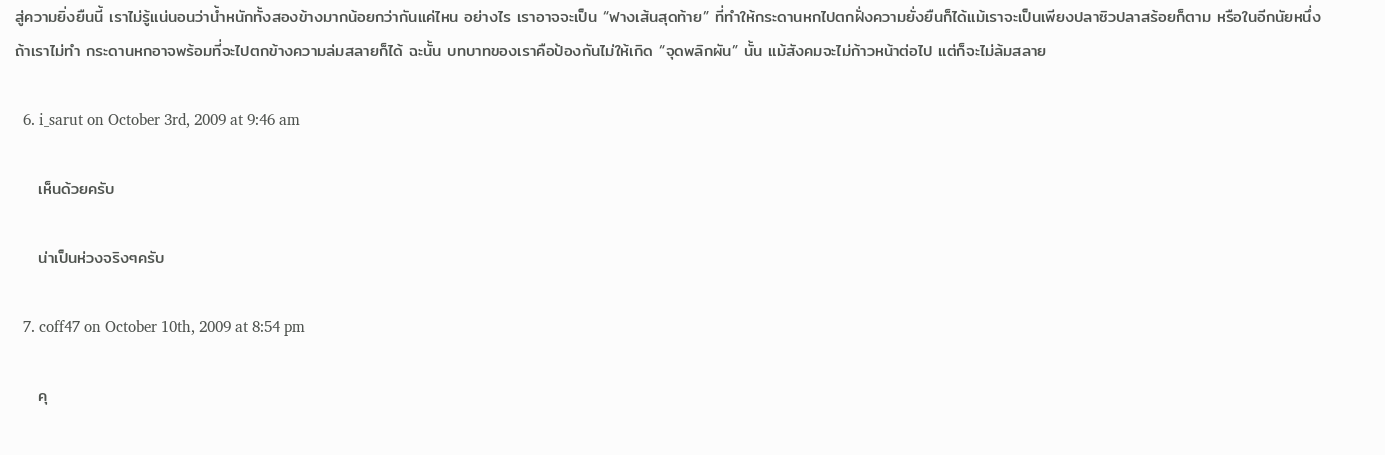สู่ความยิ่งยืนนี้ เราไม่รู้แน่นอนว่าน้ำหนักทั้งสองข้างมากน้อยกว่ากันแค่ไหน อย่างไร เราอาจจะเป็น “ฟางเส้นสุดท้าย” ที่ทำให้กระดานหกไปตกฝั่งความยั่งยืนก็ได้แม้เราจะเป็นเพียงปลาซิวปลาสร้อยก็ตาม หรือในอีกนัยหนึ่ง ถ้าเราไม่ทำ กระดานหกอาจพร้อมที่จะไปตกข้างความล่มสลายก็ได้ ฉะนั้น บทบาทของเราคือป้องกันไม่ให้เกิด “จุดพลิกผัน” นั้น แม้สังคมจะไม่ก้าวหน้าต่อไป แต่ก็จะไม่ล้มสลาย

  6. i_sarut on October 3rd, 2009 at 9:46 am

    เห็นด้วยครับ

    น่าเป็นห่วงจริงๆครับ

  7. coff47 on October 10th, 2009 at 8:54 pm

    คุ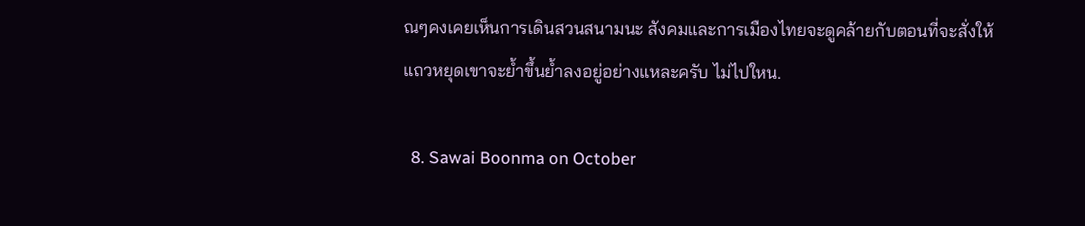ณๆคงเคยเห็นการเดินสวนสนามนะ สังคมและการเมืองไทยจะดูคล้ายกับตอนที่จะสั่งให้แถวหยุดเขาจะย้ำขึ้นย้ำลงอยู่อย่างแหละครับ ไม่ไปใหน.

  8. Sawai Boonma on October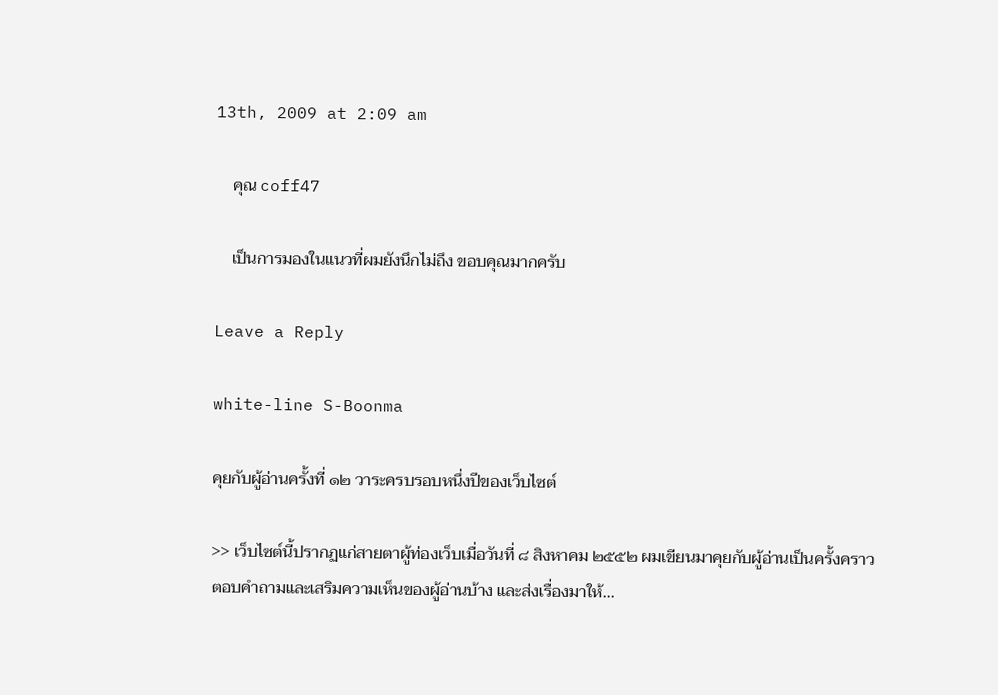13th, 2009 at 2:09 am

    คุณ coff47

    เป็นการมองในแนวที่ผมยังนึกไม่ถึง ขอบคุณมากครับ

Leave a Reply

white-line S-Boonma

คุยกับผู้อ่านครั้งที่ ๑๒ วาระครบรอบหนึ่งปีของเว็บไซต์

>> เว็บไซต์นี้ปรากฏแก่สายตาผู้ท่องเว็บเมื่อวันที่ ๘ สิงหาคม ๒๕๕๒ ผมเขียนมาคุยกับผู้อ่านเป็นครั้งคราว ตอบคำถามและเสริมความเห็นของผู้อ่านบ้าง และส่งเรื่องมาให้...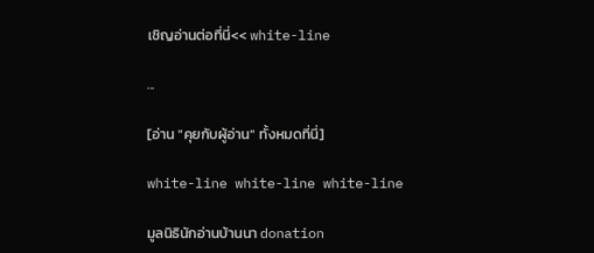เชิญอ่านต่อที่นี่<< white-line

...

[อ่าน "คุยกับผู้อ่าน" ทั้งหมดที่นี่]

white-line white-line white-line

มูลนิธินักอ่านบ้านนา donation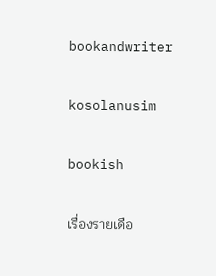bookandwriter

kosolanusim

bookish

เรื่องรายเดือ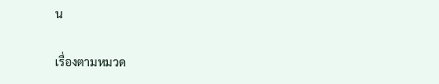น

เรื่องตามหมวด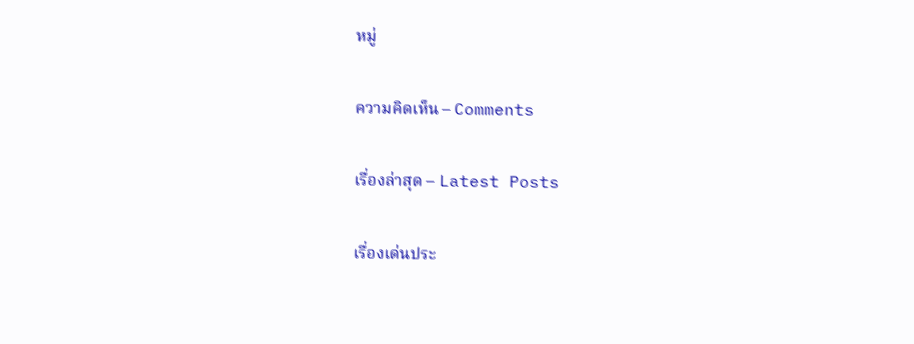หมู่

ความคิดเห็น – Comments

เรื่องล่าสุด – Latest Posts

เรื่องเด่นประ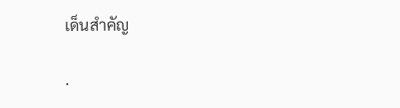เด็นสำคัญ

.